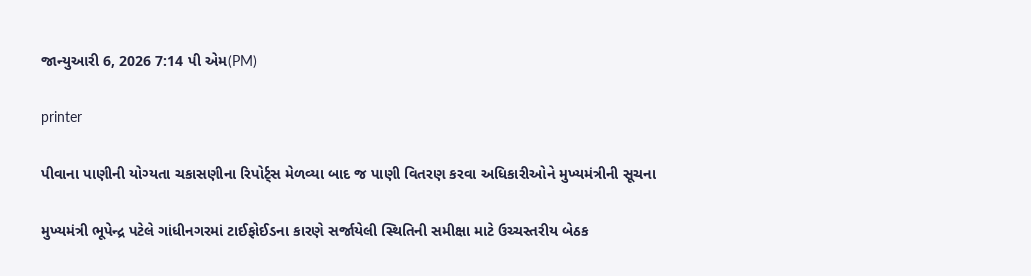જાન્યુઆરી 6, 2026 7:14 પી એમ(PM)

printer

પીવાના પાણીની યોગ્યતા ચકાસણીના રિપોર્ટ્સ મેળવ્યા બાદ જ પાણી વિતરણ કરવા અધિકારીઓને મુખ્યમંત્રીની સૂચના

મુખ્યમંત્રી ભૂપેન્દ્ર પટેલે ગાંધીનગરમાં ટાઈફોઈડના કારણે સર્જાયેલી સ્થિતિની સમીક્ષા માટે ઉચ્ચસ્તરીય બેઠક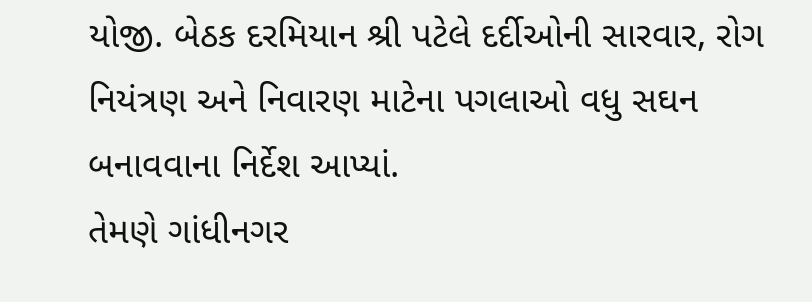યોજી. બેઠક દરમિયાન શ્રી પટેલે દર્દીઓની સારવાર, રોગ નિયંત્રણ અને નિવારણ માટેના પગલાઓ વધુ સઘન બનાવવાના નિર્દેશ આપ્યાં.
તેમણે ગાંધીનગર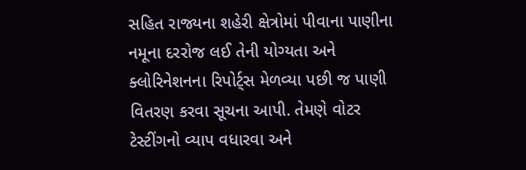સહિત રાજ્યના શહેરી ક્ષેત્રોમાં પીવાના પાણીના નમૂના દરરોજ લઈ તેની યોગ્યતા અને ક્લોરિનેશનના રિપોર્ટ્સ મેળવ્યા પછી જ પાણી વિતરણ કરવા સૂચના આપી. તેમણે વોટર ટેસ્ટીંગનો વ્યાપ વધારવા અને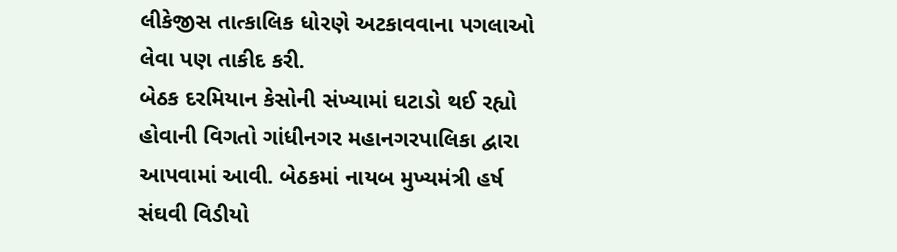લીકેજીસ તાત્કાલિક ધોરણે અટકાવવાના પગલાઓ લેવા પણ તાકીદ કરી.
બેઠક દરમિયાન કેસોની સંખ્યામાં ઘટાડો થઈ રહ્યો હોવાની વિગતો ગાંધીનગર મહાનગરપાલિકા દ્વારા આપવામાં આવી. બેઠકમાં નાયબ મુખ્યમંત્રી હર્ષ સંઘવી વિડીયો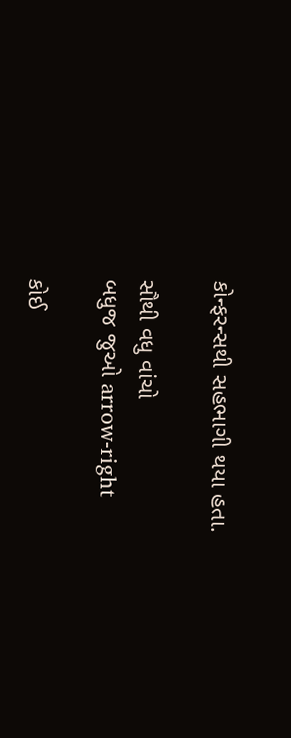કોન્ફરન્સથી સહભાગી થયા હતા.

સૌથી વધુ વાંચો
બધુજ જુઓ arrow-right

કોઈ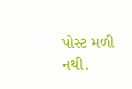પોસ્ટ મળી નથી.